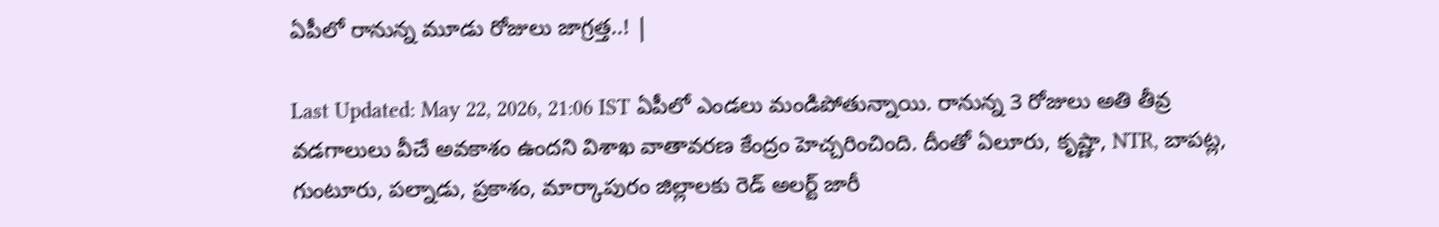ఏపీలో రానున్న మూడు రోజులు జాగ్రత్త..! |

Last Updated: May 22, 2026, 21:06 IST ఏపీలో ఎండలు మండిపోతున్నాయి. రానున్న 3 రోజులు అతి తీవ్ర వడగాలులు వీచే అవకాశం ఉందని విశాఖ వాతావరణ కేంద్రం హెచ్చరించింది. దీంతో ఏలూరు, కృష్ణా, NTR, బాపట్ల, గుంటూరు, పల్నాడు, ప్రకాశం, మార్కాపురం జిల్లాలకు రెడ్ అలర్ట్ జారీ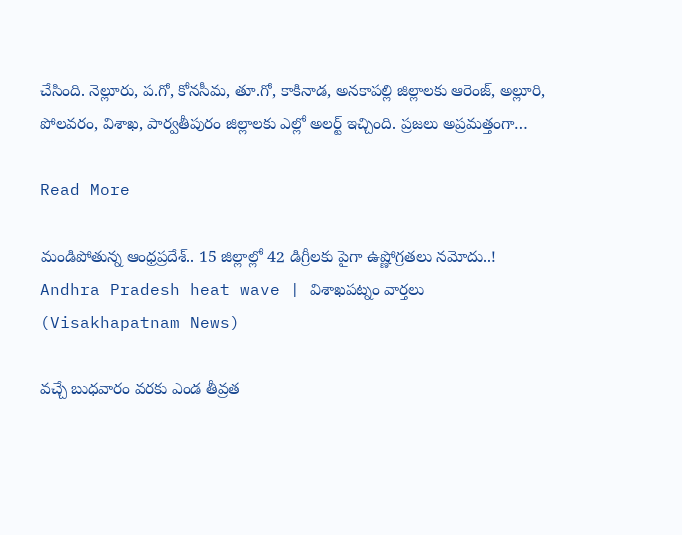చేసింది. నెల్లూరు, ప.గో, కోనసీమ, తూ.గో, కాకినాడ, అనకాపల్లి జిల్లాలకు ఆరెంజ్, అల్లూరి, పోలవరం, విశాఖ, పార్వతీపురం జిల్లాలకు ఎల్లో అలర్ట్ ఇచ్చింది. ప్రజలు అప్రమత్తంగా…

Read More

మండిపోతున్న ఆంధ్రప్రదేశ్.. 15 జిల్లాల్లో 42 డిగ్రీలకు పైగా ఉష్ణోగ్రతలు నమోదు..! Andhra Pradesh heat wave | విశాఖపట్నం వార్తలు (Visakhapatnam News)

వచ్చే బుధవారం వరకు ఎండ తీవ్రత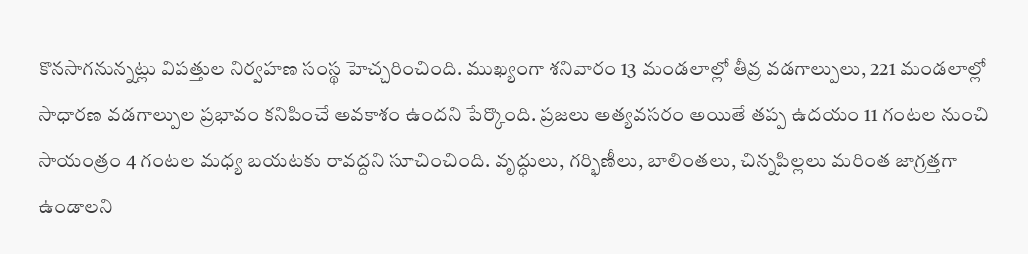కొనసాగనున్నట్లు విపత్తుల నిర్వహణ సంస్థ హెచ్చరించింది. ముఖ్యంగా శనివారం 13 మండలాల్లో తీవ్ర వడగాల్పులు, 221 మండలాల్లో సాధారణ వడగాల్పుల ప్రభావం కనిపించే అవకాశం ఉందని పేర్కొంది. ప్రజలు అత్యవసరం అయితే తప్ప ఉదయం 11 గంటల నుంచి సాయంత్రం 4 గంటల మధ్య బయటకు రావద్దని సూచించింది. వృద్ధులు, గర్భిణీలు, బాలింతలు, చిన్నపిల్లలు మరింత జాగ్రత్తగా ఉండాలని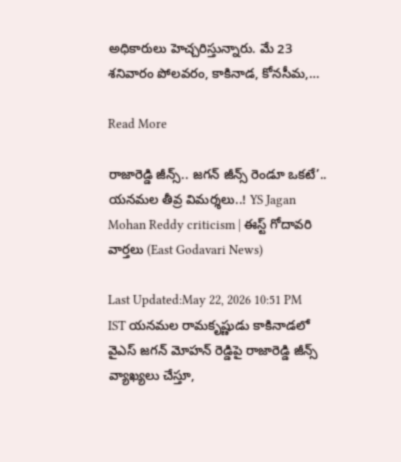అధికారులు హెచ్చరిస్తున్నారు. మే 23 శనివారం పోలవరం, కాకినాడ, కోనసీమ,…

Read More

రాజారెడ్డి జీన్స్.. జగన్ జీన్స్ రెండూ ఒకటే’.. యనమల తీవ్ర విమర్శలు..! YS Jagan Mohan Reddy criticism | ఈస్ట్ గోదావరి వార్తలు (East Godavari News)

Last Updated:May 22, 2026 10:51 PM IST యనమల రామకృష్ణుడు కాకినాడలో వైఎస్ జగన్ మోహన్ రెడ్డిపై రాజారెడ్డి జీన్స్ వ్యాఖ్యలు చేస్తూ,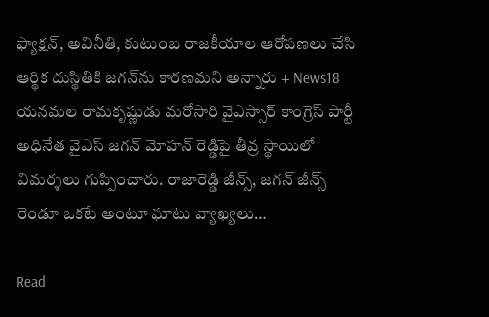ఫ్యాక్షన్, అవినీతి, కుటుంబ రాజకీయాల ఆరోపణలు చేసి ఆర్థిక దుస్థితికి జగన్‌ను కారణమని అన్నారు + News18 యనమల రామకృష్ణుడు మరోసారి వైఎస్సార్ కాంగ్రెస్ పార్టీ అధినేత వైఎస్ జగన్ మోహన్ రెడ్డిపై తీవ్ర స్థాయిలో విమర్శలు గుప్పించారు. రాజారెడ్డి జీన్స్, జగన్ జీన్స్ రెండూ ఒకటే అంటూ ఘాటు వ్యాఖ్యలు…

Read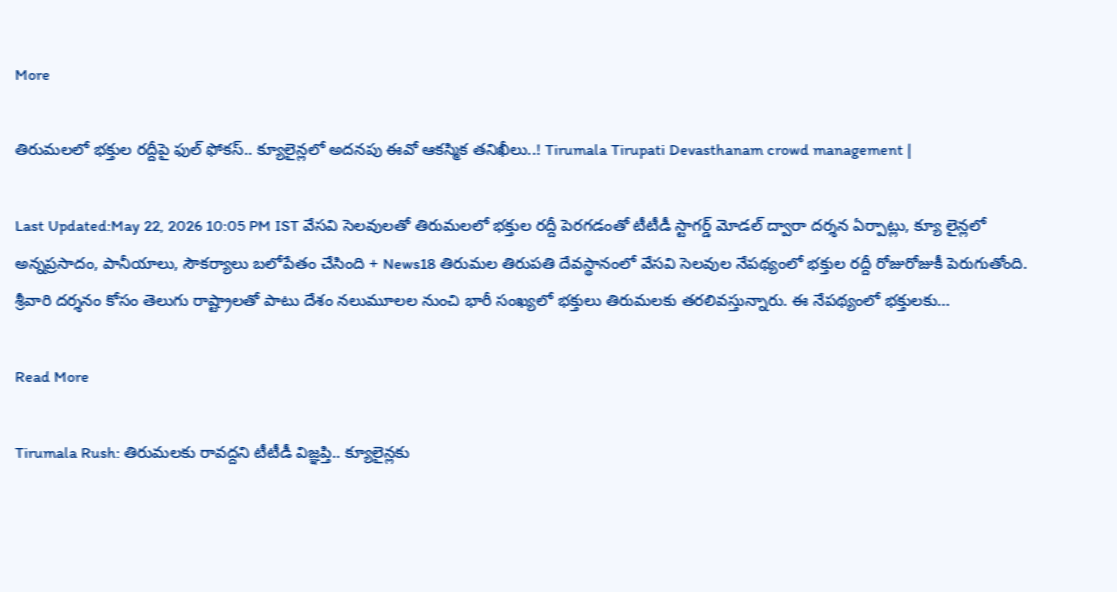More

తిరుమలలో భక్తుల రద్దీపై ఫుల్ ఫోకస్.. క్యూలైన్లలో అదనపు ఈవో ఆకస్మిక తనిఖీలు..! Tirumala Tirupati Devasthanam crowd management |

Last Updated:May 22, 2026 10:05 PM IST వేసవి సెలవులతో తిరుమలలో భక్తుల రద్దీ పెరగడంతో టీటీడీ స్టాగర్డ్ మోడల్ ద్వారా దర్శన ఏర్పాట్లు, క్యూ లైన్లలో అన్నప్రసాదం, పానీయాలు, సౌకర్యాలు బలోపేతం చేసింది + News18 తిరుమల తిరుపతి దేవస్థానంలో వేసవి సెలవుల నేపథ్యంలో భక్తుల రద్దీ రోజురోజుకీ పెరుగుతోంది. శ్రీవారి దర్శనం కోసం తెలుగు రాష్ట్రాలతో పాటు దేశం నలుమూలల నుంచి భారీ సంఖ్యలో భక్తులు తిరుమలకు తరలివస్తున్నారు. ఈ నేపథ్యంలో భక్తులకు…

Read More

Tirumala Rush: తిరుమలకు రావద్దని టీటీడీ విజ్ఞప్తి.. క్యూలైన్లకు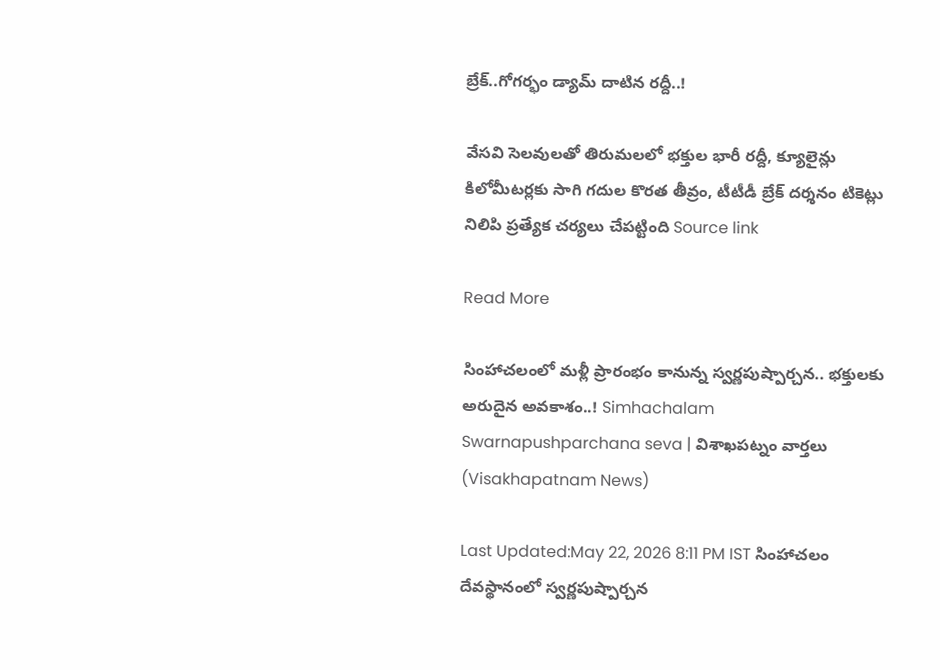బ్రేక్..గోగర్భం డ్యామ్ దాటిన రద్దీ..!

వేసవి సెలవులతో తిరుమలలో భక్తుల భారీ రద్దీ, క్యూలైన్లు కిలోమీటర్లకు సాగి గదుల కొరత తీవ్రం, టీటీడీ బ్రేక్ దర్శనం టికెట్లు నిలిపి ప్రత్యేక చర్యలు చేపట్టింది Source link

Read More

సింహాచలంలో మళ్లీ ప్రారంభం కానున్న స్వర్ణపుష్పార్చన.. భక్తులకు అరుదైన అవకాశం..! Simhachalam Swarnapushparchana seva | విశాఖపట్నం వార్తలు (Visakhapatnam News)

Last Updated:May 22, 2026 8:11 PM IST సింహాచలం దేవస్థానంలో స్వర్ణపుష్పార్చన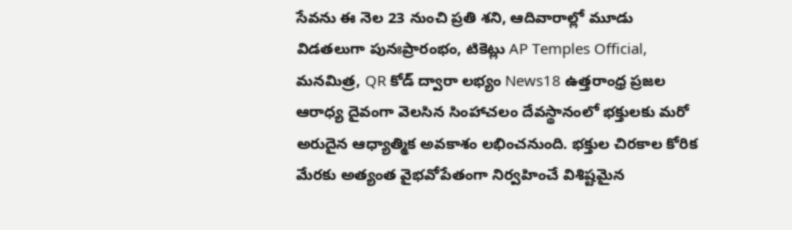సేవను ఈ నెల 23 నుంచి ప్రతి శని, ఆదివారాల్లో మూడు విడతలుగా పునఃప్రారంభం, టికెట్లు AP Temples Official, మనమిత్ర, QR కోడ్ ద్వారా లభ్యం News18 ఉత్తరాంధ్ర ప్రజల ఆరాధ్య దైవంగా వెలసిన సింహాచలం దేవస్థానంలో భక్తులకు మరో అరుదైన ఆధ్యాత్మిక అవకాశం లభించనుంది. భక్తుల చిరకాల కోరిక మేరకు అత్యంత వైభవోపేతంగా నిర్వహించే విశిష్టమైన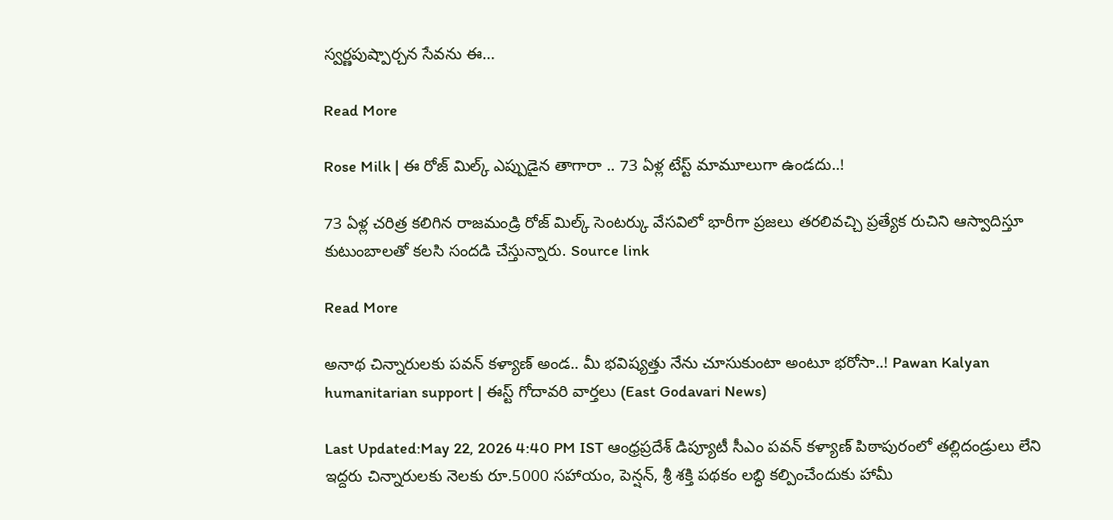స్వర్ణపుష్పార్చన సేవను ఈ…

Read More

Rose Milk | ఈ రోజ్ మిల్క్ ఎప్పుడైన తాగారా .. 73 ఏళ్ల టేస్ట్ మామూలుగా ఉండదు..!

73 ఏళ్ల చరిత్ర కలిగిన రాజమండ్రి రోజ్ మిల్క్ సెంటర్కు వేసవిలో భారీగా ప్రజలు తరలివచ్చి ప్రత్యేక రుచిని ఆస్వాదిస్తూ కుటుంబాలతో కలసి సందడి చేస్తున్నారు. Source link

Read More

అనాథ చిన్నారులకు పవన్ కళ్యాణ్ అండ.. మీ భవిష్యత్తు నేను చూసుకుంటా అంటూ భరోసా..! Pawan Kalyan humanitarian support | ఈస్ట్ గోదావరి వార్తలు (East Godavari News)

Last Updated:May 22, 2026 4:40 PM IST ఆంధ్రప్రదేశ్ డిప్యూటీ సీఎం పవన్ కళ్యాణ్ పిఠాపురంలో తల్లిదండ్రులు లేని ఇద్దరు చిన్నారులకు నెలకు రూ.5000 సహాయం, పెన్షన్, శ్రీ శక్తి పథకం లబ్ధి కల్పించేందుకు హామీ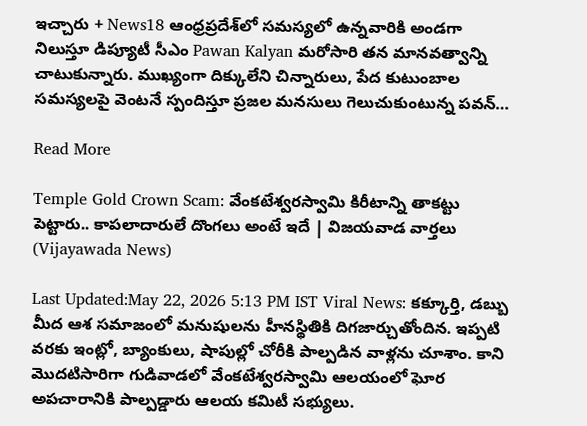ఇచ్చారు + News18 ఆంధ్రప్రదేశ్‌లో సమస్యలో ఉన్నవారికి అండగా నిలుస్తూ డిప్యూటీ సీఎం Pawan Kalyan మరోసారి తన మానవత్వాన్ని చాటుకున్నారు. ముఖ్యంగా దిక్కులేని చిన్నారులు, పేద కుటుంబాల సమస్యలపై వెంటనే స్పందిస్తూ ప్రజల మనసులు గెలుచుకుంటున్న పవన్…

Read More

Temple Gold Crown Scam: వేంకటేశ్వరస్వామి కిరీటాన్ని తాకట్టు పెట్టారు.. కాపలాదారులే దొంగలు అంటే ఇదే | విజయవాడ వార్తలు (Vijayawada News)

Last Updated:May 22, 2026 5:13 PM IST Viral News: కక్కూర్తి, డబ్బు మీద ఆశ సమాజంలో మనుషులను హీనస్థితికి దిగజార్చుతోందిన. ఇప్పటి వరకు ఇంట్లో, బ్యాంకులు, షాపుల్లో చోరీకి పాల్పడిన వాళ్లను చూశాం. కాని మొదటిసారిగా గుడివాడలో వేంకటేశ్వరస్వామి ఆలయంలో ఘోర అపచారానికి పాల్పడ్డారు ఆలయ కమిటీ సభ్యులు.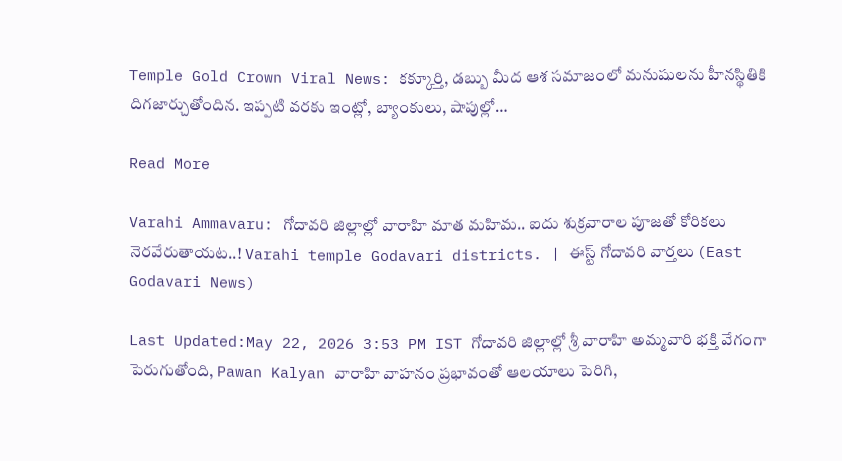Temple Gold Crown Viral News: కక్కూర్తి, డబ్బు మీద ఆశ సమాజంలో మనుషులను హీనస్థితికి దిగజార్చుతోందిన. ఇప్పటి వరకు ఇంట్లో, బ్యాంకులు, షాపుల్లో…

Read More

Varahi Ammavaru: గోదావరి జిల్లాల్లో వారాహి మాత మహిమ.. ఐదు శుక్రవారాల పూజతో కోరికలు నెరవేరుతాయట..! Varahi temple Godavari districts. | ఈస్ట్ గోదావరి వార్తలు (East Godavari News)

Last Updated:May 22, 2026 3:53 PM IST గోదావరి జిల్లాల్లో శ్రీ వారాహి అమ్మవారి భక్తి వేగంగా పెరుగుతోంది, Pawan Kalyan వారాహి వాహనం ప్రభావంతో ఆలయాలు పెరిగి,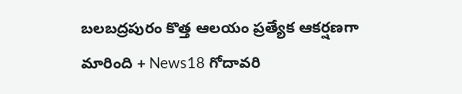బలబద్రపురం కొత్త ఆలయం ప్రత్యేక ఆకర్షణగా మారింది + News18 గోదావరి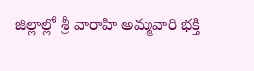జిల్లాల్లో శ్రీ వారాహి అమ్మవారి భక్తి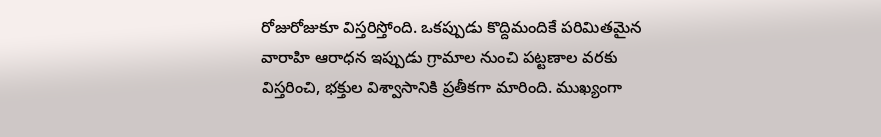రోజురోజుకూ విస్తరిస్తోంది. ఒకప్పుడు కొద్దిమందికే పరిమితమైన వారాహి ఆరాధన ఇప్పుడు గ్రామాల నుంచి పట్టణాల వరకు విస్తరించి, భక్తుల విశ్వాసానికి ప్రతీకగా మారింది. ముఖ్యంగా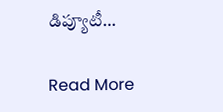డిప్యూటీ…

Read More